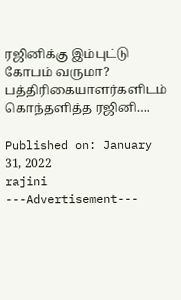ரஜினிக்கு இம்புட்டு கோபம் வருமா? பத்திரிகையாளர்களிடம் கொந்தளித்த ரஜினி….

Published on: January 31, 2022
rajini
---Advertisement---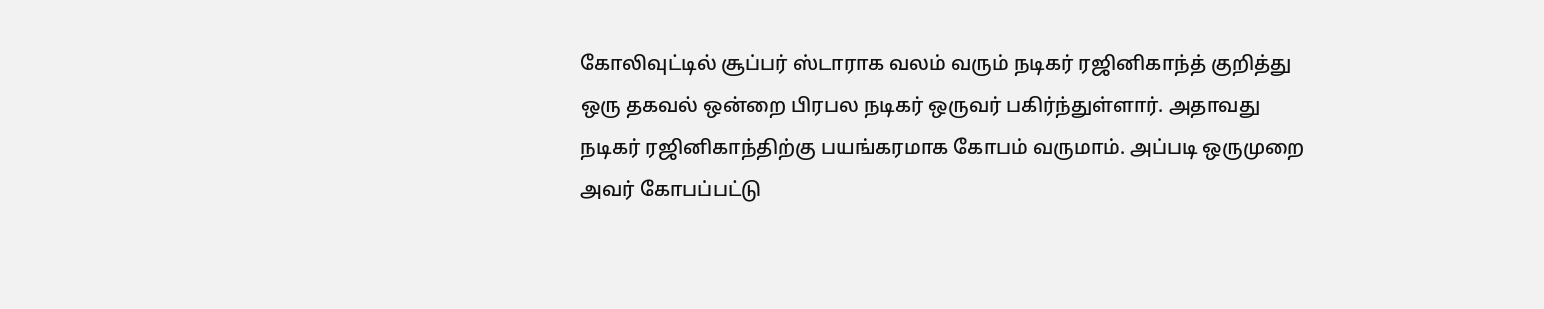கோலிவுட்டில் சூப்பர் ஸ்டாராக வலம் வரும் நடிகர் ரஜினிகாந்த் குறித்து ஒரு தகவல் ஒன்றை பிரபல நடிகர் ஒருவர் பகிர்ந்துள்ளார். அதாவது நடிகர் ரஜினிகாந்திற்கு பயங்கரமாக கோபம் வருமாம். அப்படி ஒருமுறை அவர் கோபப்பட்டு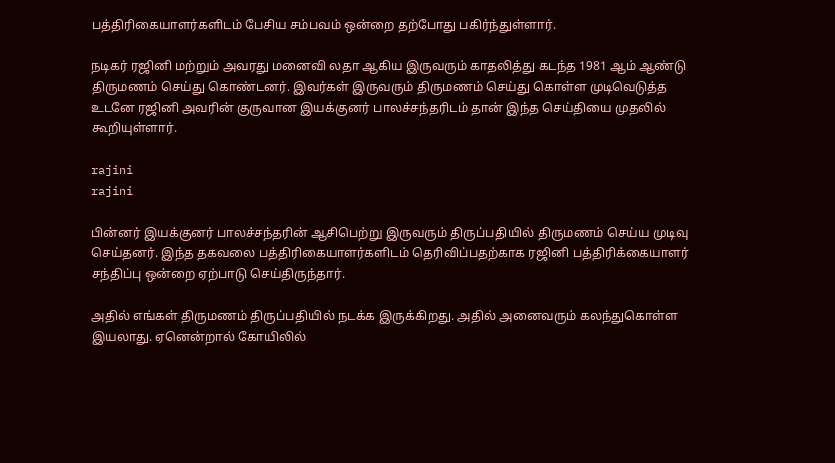பத்திரிகையாளர்களிடம் பேசிய சம்பவம் ஒன்றை தற்போது பகிர்ந்துள்ளார்.

நடிகர் ரஜினி மற்றும் அவரது மனைவி லதா ஆகிய இருவரும் காதலித்து கடந்த 1981 ஆம் ஆண்டு திருமணம் செய்து கொண்டனர். இவர்கள் இருவரும் திருமணம் செய்து கொள்ள முடிவெடுத்த உடனே ரஜினி அவரின் குருவான இயக்குனர் பாலச்சந்தரிடம் தான் இந்த செய்தியை முதலில் கூறியுள்ளார்.

rajini
rajini

பின்னர் இயக்குனர் பாலச்சந்தரின் ஆசிபெற்று இருவரும் திருப்பதியில் திருமணம் செய்ய முடிவு செய்தனர். இந்த தகவலை பத்திரிகையாளர்களிடம் தெரிவிப்பதற்காக ரஜினி பத்திரிக்கையாளர் சந்திப்பு ஒன்றை ஏற்பாடு செய்திருந்தார்.

அதில் எங்கள் திருமணம் திருப்பதியில் நடக்க இருக்கிறது. அதில் அனைவரும் கலந்துகொள்ள இயலாது. ஏனென்றால் கோயிலில்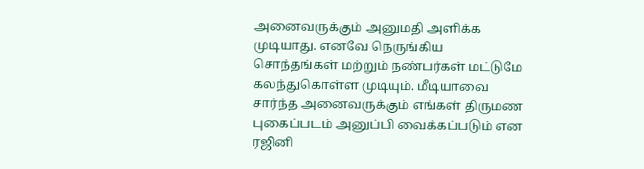அனைவருக்கும் அனுமதி அளிக்க முடியாது. எனவே நெருங்கிய சொந்தங்கள் மற்றும் நண்பர்கள் மட்டுமே கலந்துகொள்ள முடியும். மீடியாவை சார்ந்த அனைவருக்கும் எங்கள் திருமண புகைப்படம் அனுப்பி வைக்கப்படும் என ரஜினி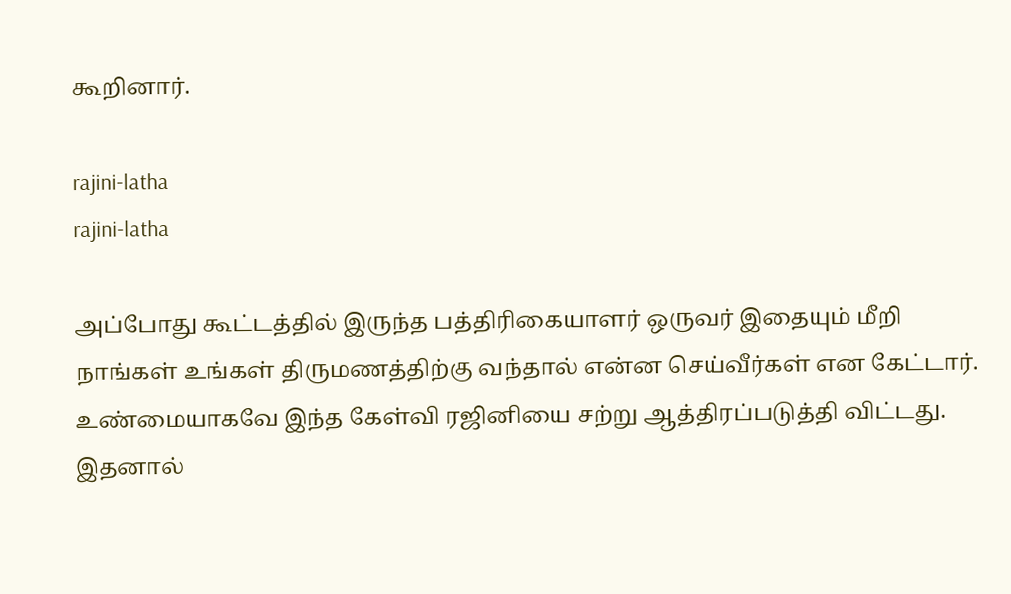கூறினார்.

rajini-latha
rajini-latha

அப்போது கூட்டத்தில் இருந்த பத்திரிகையாளர் ஒருவர் இதையும் மீறி நாங்கள் உங்கள் திருமணத்திற்கு வந்தால் என்ன செய்வீர்கள் என கேட்டார். உண்மையாகவே இந்த கேள்வி ரஜினியை சற்று ஆத்திரப்படுத்தி விட்டது. இதனால்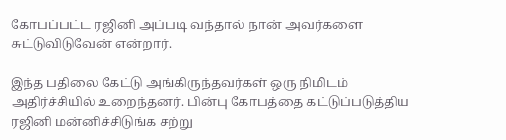கோபப்பட்ட ரஜினி அப்படி வந்தால் நான் அவர்களை சுட்டுவிடுவேன் என்றார்.

இந்த பதிலை கேட்டு அங்கிருந்தவர்கள் ஒரு நிமிடம் அதிர்ச்சியில் உறைந்தனர். பின்பு கோபத்தை கட்டுப்படுத்திய ரஜினி மன்னிச்சிடுங்க சற்று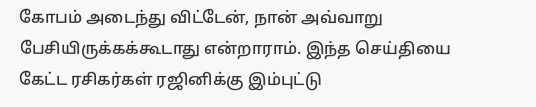கோபம் அடைந்து விட்டேன், நான் அவ்வாறு பேசியிருக்கக்கூடாது என்றாராம். இந்த செய்தியை கேட்ட ரசிகர்கள் ரஜினிக்கு இம்புட்டு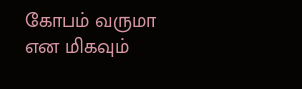கோபம் வருமா என மிகவும்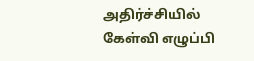அதிர்ச்சியில் கேள்வி எழுப்பி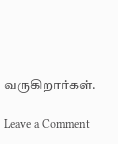வருகிறார்கள்.

Leave a Comment